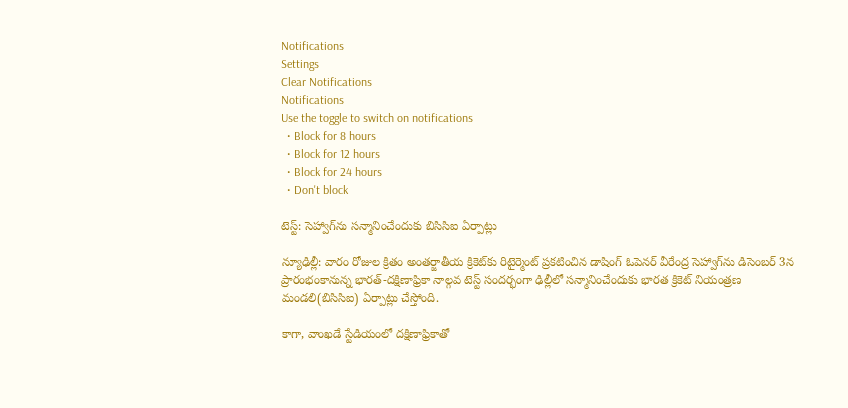Notifications
Settings
Clear Notifications
Notifications
Use the toggle to switch on notifications
  • Block for 8 hours
  • Block for 12 hours
  • Block for 24 hours
  • Don't block

టెస్ట్: సెహ్వాగ్‌ను సన్మానించేందుకు బిసిసిఐ ఏర్పాట్లు

న్యూఢిల్లీ: వారం రోజుల క్రితం అంతర్జాతీయ క్రికెట్‌కు రిటైర్మెంట్ ప్రకటించిన డాషింగ్ ఓపెనర్ వీరేంద్ర సెహ్వాగ్‌ను డిసెంబర్ 3న ప్రారంభంకానున్న భారత్-దక్షిణాఫ్రికా నాల్గవ టెస్ట్ సందర్భంగా ఢిల్లీలో సన్మానించేందుకు భారత క్రికెట్ నియంత్రణ మండలి(బిసిసిఐ) ఏర్పాట్లు చేస్తోంది.

కాగా, వాంఖడే స్టేడియంలో దక్షిణాఫ్రికాతో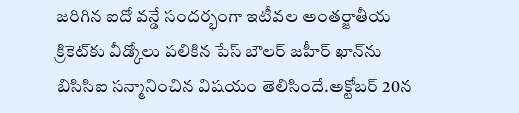జరిగిన ఐదో వన్డే సందర్భంగా ఇటీవల అంతర్జాతీయ క్రికెట్‌కు వీడ్కోలు పలికిన పేస్ బౌలర్ జహీర్ ఖాన్‌ను బిసిసిఐ సన్మానించిన విషయం తెలిసిందే.అక్టోబర్ 20న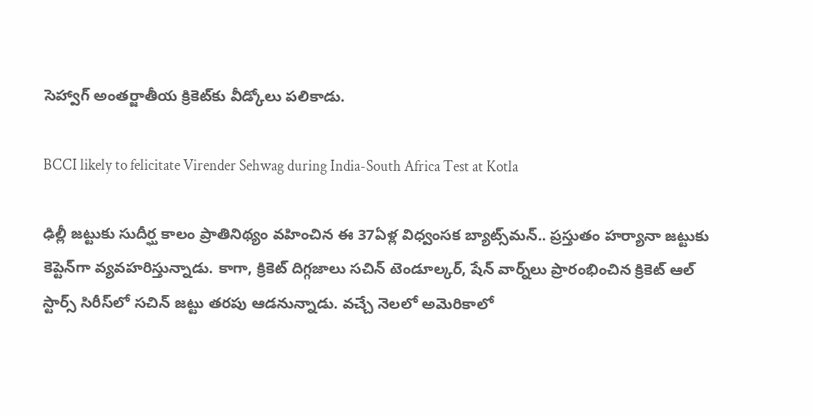సెహ్వాగ్ అంతర్జాతీయ క్రికెట్‌కు వీడ్కోలు పలికాడు.

BCCI likely to felicitate Virender Sehwag during India-South Africa Test at Kotla

ఢిల్లీ జట్టుకు సుదీర్ఘ కాలం ప్రాతినిథ్యం వహించిన ఈ 37ఏళ్ల విధ్వంసక బ్యాట్స్‌మన్.. ప్రస్తుతం హర్యానా జట్టుకు కెప్టెన్‌గా వ్యవహరిస్తున్నాడు. కాగా, క్రికెట్ దిగ్గజాలు సచిన్ టెండూల్కర్, షేన్ వార్న్‌లు ప్రారంభించిన క్రికెట్ ఆల్ స్టార్స్ సిరీస్‌లో సచిన్ జట్టు తరపు ఆడనున్నాడు. వచ్చే నెలలో అమెరికాలో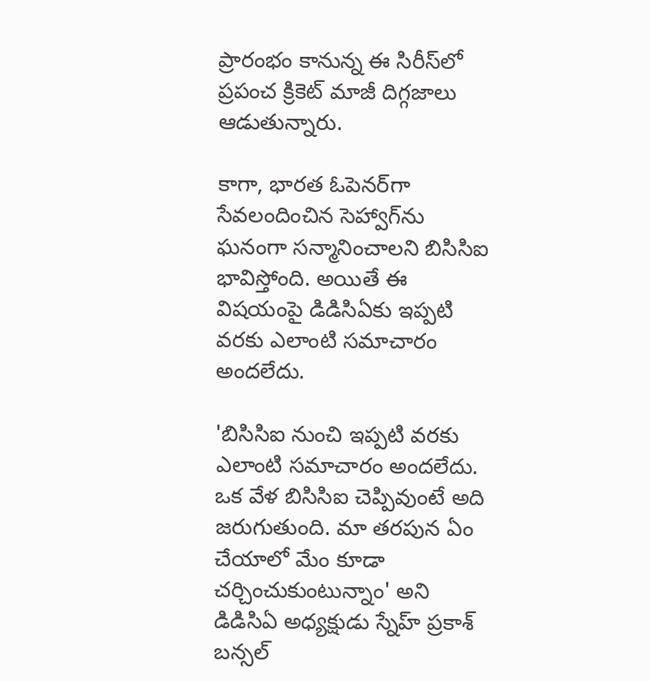ప్రారంభం కానున్న ఈ సిరీస్‌లో ప్రపంచ క్రికెట్ మాజీ దిగ్గజాలు ఆడుతున్నారు.

కాగా, భారత ఓపెనర్‌గా సేవలందించిన సెహ్వాగ్‌ను ఘనంగా సన్మానించాలని బిసిసిఐ భావిస్తోంది. అయితే ఈ విషయంపై డిడిసిఏకు ఇప్పటి వరకు ఎలాంటి సమాచారం అందలేదు.

'బిసిసిఐ నుంచి ఇప్పటి వరకు ఎలాంటి సమాచారం అందలేదు. ఒక వేళ బిసిసిఐ చెప్పివుంటే అది జరుగుతుంది. మా తరపున ఏం చేయాలో మేం కూడా చర్చించుకుంటున్నాం' అని డిడిసిఏ అధ్యక్షుడు స్నేహ్ ప్రకాశ్ బన్సల్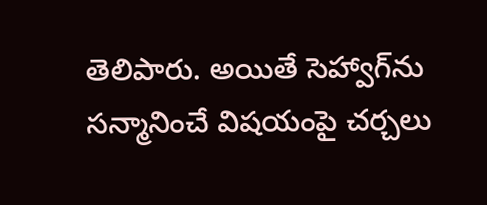తెలిపారు. అయితే సెహ్వాగ్‌ను సన్మానించే విషయంపై చర్చలు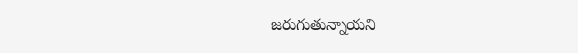జరుగుతున్నాయని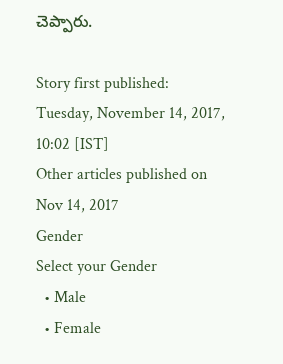చెప్పారు.

Story first published: Tuesday, November 14, 2017, 10:02 [IST]
Other articles published on Nov 14, 2017
Gender
Select your Gender
  • Male
  • Female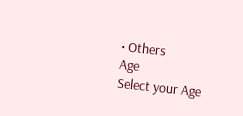• Others
Age
Select your Age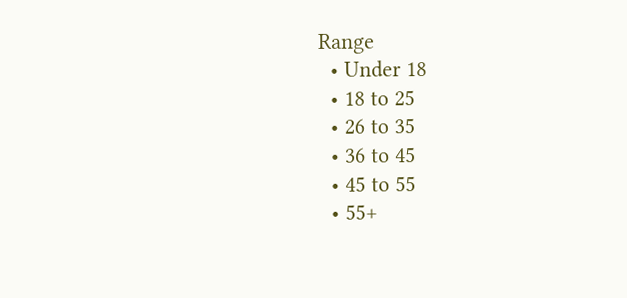Range
  • Under 18
  • 18 to 25
  • 26 to 35
  • 36 to 45
  • 45 to 55
  • 55+